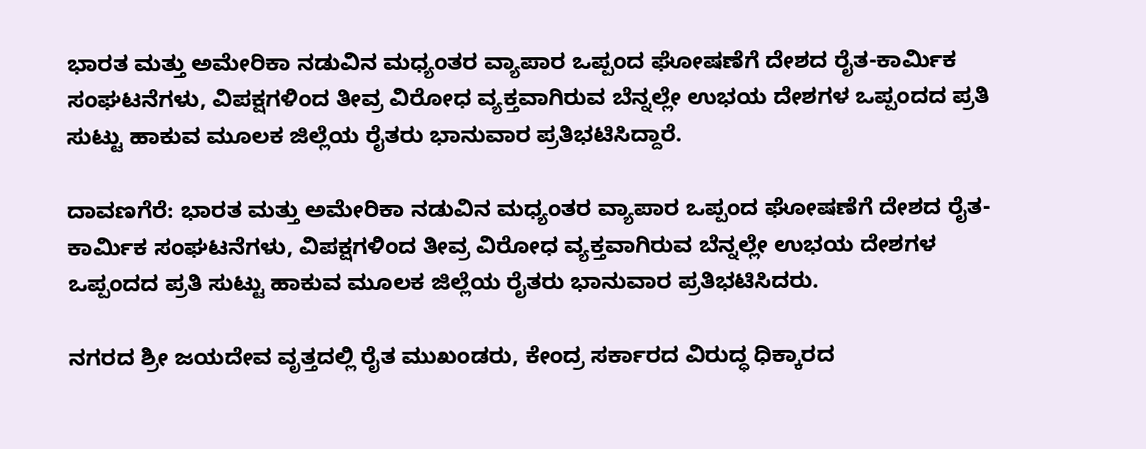ಭಾರತ ಮತ್ತು ಅಮೇರಿಕಾ ನಡುವಿನ ಮಧ್ಯಂತರ ವ್ಯಾಪಾರ ಒಪ್ಪಂದ ಘೋಷಣೆಗೆ ದೇಶದ ರೈತ-ಕಾರ್ಮಿಕ ಸಂಘಟನೆಗಳು, ವಿಪಕ್ಷಗಳಿಂದ ತೀವ್ರ ವಿರೋಧ ವ್ಯಕ್ತವಾಗಿರುವ ಬೆನ್ನಲ್ಲೇ ಉಭಯ ದೇಶಗಳ ಒಪ್ಪಂದದ ಪ್ರತಿ ಸುಟ್ಟು ಹಾಕುವ ಮೂಲಕ ಜಿಲ್ಲೆಯ ರೈತರು ಭಾನುವಾರ ಪ್ರತಿಭಟಿಸಿದ್ದಾರೆ.

ದಾವಣಗೆರೆ: ಭಾರತ ಮತ್ತು ಅಮೇರಿಕಾ ನಡುವಿನ ಮಧ್ಯಂತರ ವ್ಯಾಪಾರ ಒಪ್ಪಂದ ಘೋಷಣೆಗೆ ದೇಶದ ರೈತ-ಕಾರ್ಮಿಕ ಸಂಘಟನೆಗಳು, ವಿಪಕ್ಷಗಳಿಂದ ತೀವ್ರ ವಿರೋಧ ವ್ಯಕ್ತವಾಗಿರುವ ಬೆನ್ನಲ್ಲೇ ಉಭಯ ದೇಶಗಳ ಒಪ್ಪಂದದ ಪ್ರತಿ ಸುಟ್ಟು ಹಾಕುವ ಮೂಲಕ ಜಿಲ್ಲೆಯ ರೈತರು ಭಾನುವಾರ ಪ್ರತಿಭಟಿಸಿದರು.

ನಗರದ ಶ್ರೀ ಜಯದೇವ ವೃತ್ತದಲ್ಲಿ ರೈತ ಮುಖಂಡರು, ಕೇಂದ್ರ ಸರ್ಕಾರದ ವಿರುದ್ಧ ಧಿಕ್ಕಾರದ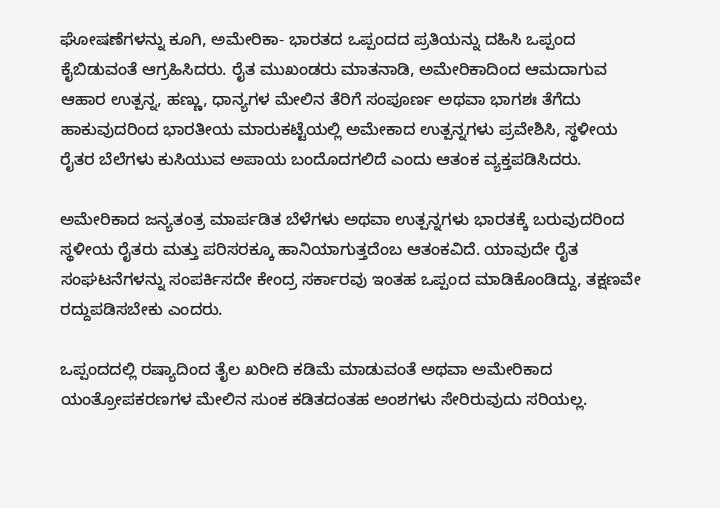ಘೋಷಣೆಗಳನ್ನು ಕೂಗಿ, ಅಮೇರಿಕಾ- ಭಾರತದ ಒಪ್ಪಂದದ ಪ್ರತಿಯನ್ನು ದಹಿಸಿ ಒಪ್ಪಂದ ಕೈಬಿಡುವಂತೆ ಆಗ್ರಹಿಸಿದರು. ರೈತ ಮುಖಂಡರು ಮಾತನಾಡಿ, ಅಮೇರಿಕಾದಿಂದ ಆಮದಾಗುವ ಆಹಾರ ಉತ್ಪನ್ನ, ಹಣ್ಣು, ಧಾನ್ಯಗಳ ಮೇಲಿನ ತೆರಿಗೆ ಸಂಪೂರ್ಣ ಅಥವಾ ಭಾಗಶಃ ತೆಗೆದು ಹಾಕುವುದರಿಂದ ಭಾರತೀಯ ಮಾರುಕಟ್ಟೆಯಲ್ಲಿ ಅಮೇಕಾದ ಉತ್ಪನ್ನಗಳು ಪ್ರವೇಶಿಸಿ, ಸ್ಥಳೀಯ ರೈತರ ಬೆಲೆಗಳು ಕುಸಿಯುವ ಅಪಾಯ ಬಂದೊದಗಲಿದೆ ಎಂದು ಆತಂಕ ವ್ಯಕ್ತಪಡಿಸಿದರು.

ಅಮೇರಿಕಾದ ಜನ್ಯತಂತ್ರ ಮಾರ್ಪಡಿತ ಬೆಳೆಗಳು ಅಥವಾ ಉತ್ಪನ್ನಗಳು ಭಾರತಕ್ಕೆ ಬರುವುದರಿಂದ ಸ್ಥಳೀಯ ರೈತರು ಮತ್ತು ಪರಿಸರಕ್ಕೂ ಹಾನಿಯಾಗುತ್ತದೆಂಬ ಆತಂಕವಿದೆ. ಯಾವುದೇ ರೈತ ಸಂಘಟನೆಗಳನ್ನು ಸಂಪರ್ಕಿಸದೇ ಕೇಂದ್ರ ಸರ್ಕಾರವು ಇಂತಹ ಒಪ್ಪಂದ ಮಾಡಿಕೊಂಡಿದ್ದು, ತಕ್ಷಣವೇ ರದ್ದುಪಡಿಸಬೇಕು ಎಂದರು.

ಒಪ್ಪಂದದಲ್ಲಿ ರಷ್ಯಾದಿಂದ ತೈಲ ಖರೀದಿ ಕಡಿಮೆ ಮಾಡುವಂತೆ ಅಥವಾ ಅಮೇರಿಕಾದ ಯಂತ್ರೋಪಕರಣಗಳ ಮೇಲಿನ ಸುಂಕ ಕಡಿತದಂತಹ ಅಂಶಗಳು ಸೇರಿರುವುದು ಸರಿಯಲ್ಲ.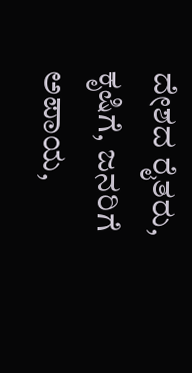ದೇಶದ ರೈತರು, ಕೃಷಿಗೆ, ಜನರಿಗೆ ಅಪಾಯ,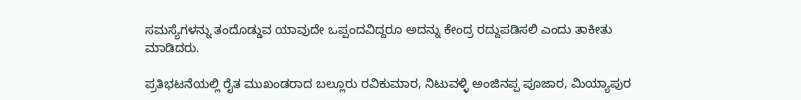ಸಮಸ್ಯೆಗಳನ್ನು ತಂದೊಡ್ಡುವ ಯಾವುದೇ ಒಪ್ಪಂದವಿದ್ದರೂ ಅದನ್ನು ಕೇಂದ್ರ ರದ್ದುಪಡಿಸಲಿ ಎಂದು ತಾಕೀತು ಮಾಡಿದರು.

ಪ್ರತಿಭಟನೆಯಲ್ಲಿ ರೈತ ಮುಖಂಡರಾದ ಬಲ್ಲೂರು ರವಿಕುಮಾರ, ನಿಟುವಳ್ಳಿ ಅಂಜಿನಪ್ಪ ಪೂಜಾರ, ಮಿಯ್ಯಾಪುರ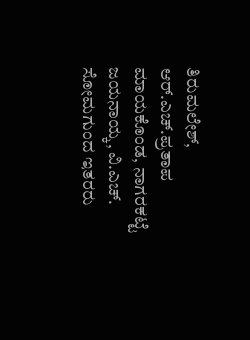ತಿರುಮಲೇಶ್, ಆರ್.ಎಚ್.ಪ್ರತಾಪ ಮಾಯಕೊಂಡ, ನಾಗರಕಟ್ಟೆ ಜಯನಾಯ್ಕ, ವಿ.ಎಚ್. ಸೋಮಗುಂದ ಇತರರು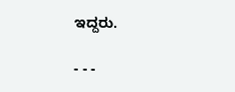ಇದ್ದರು.

- - -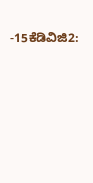-15ಕೆಡಿವಿಜಿ2: